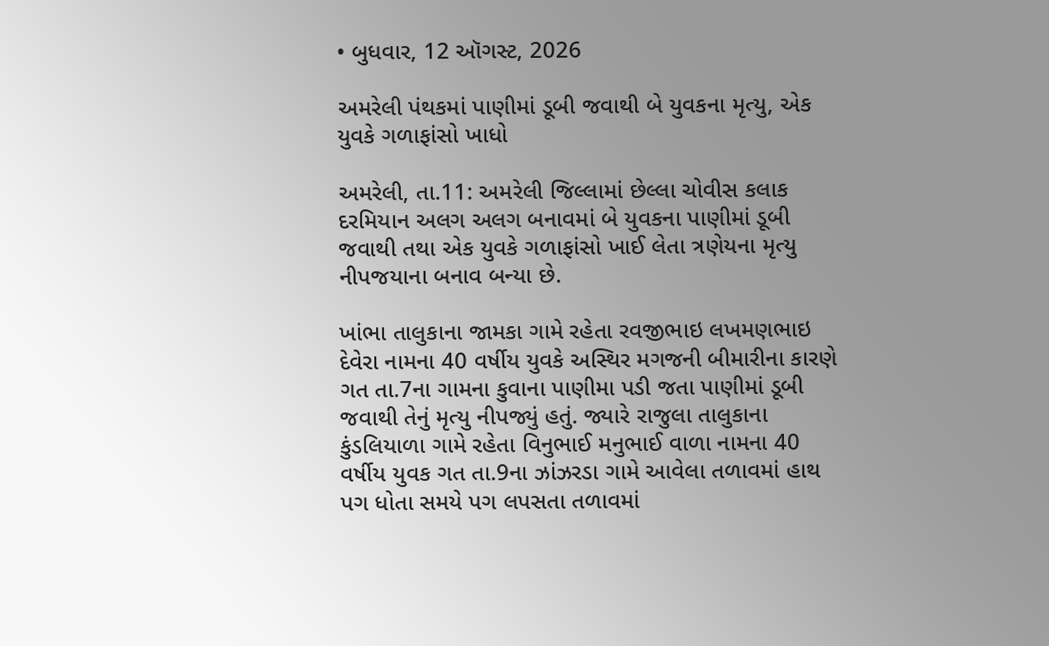• બુધવાર, 12 ઑગસ્ટ, 2026

અમરેલી પંથકમાં પાણીમાં ડૂબી જવાથી બે યુવકના મૃત્યુ, એક યુવકે ગળાફાંસો ખાધો

અમરેલી, તા.11: અમરેલી જિલ્લામાં છેલ્લા ચોવીસ કલાક દરમિયાન અલગ અલગ બનાવમાં બે યુવકના પાણીમાં ડૂબી જવાથી તથા એક યુવકે ગળાફાંસો ખાઈ લેતા ત્રણેયના મૃત્યુ નીપજયાના બનાવ બન્યા છે.

ખાંભા તાલુકાના જામકા ગામે રહેતા રવજીભાઇ લખમણભાઇ દેવેરા નામના 40 વર્ષીય યુવકે અસ્થિર મગજની બીમારીના કારણે ગત તા.7ના ગામના કુવાના પાણીમા પડી જતા પાણીમાં ડૂબી જવાથી તેનું મૃત્યુ નીપજ્યું હતું. જ્યારે રાજુલા તાલુકાના કુંડલિયાળા ગામે રહેતા વિનુભાઈ મનુભાઈ વાળા નામના 40 વર્ષીય યુવક ગત તા.9ના ઝાંઝરડા ગામે આવેલા તળાવમાં હાથ પગ ધોતા સમયે પગ લપસતા તળાવમાં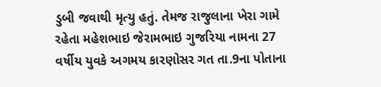ડુબી જવાથી મૃત્યુ હતું. તેમજ રાજુલાના ખેરા ગામે રહેતા મહેશભાઇ જેરામભાઇ ગુજરિયા નામના 27 વર્ષીય યુવકે અગમય કારણોસર ગત તા.9ના પોતાના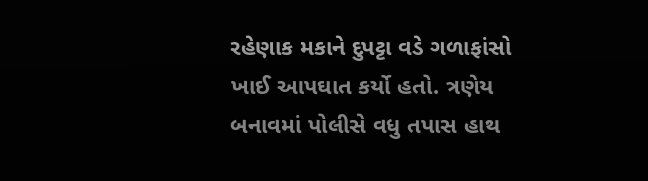રહેણાક મકાને દુપટ્ટા વડે ગળાફાંસો ખાઈ આપઘાત કર્યો હતો. ત્રણેય બનાવમાં પોલીસે વધુ તપાસ હાથ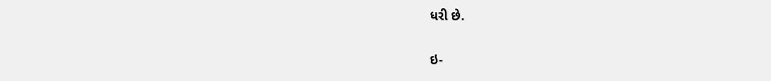ધરી છે.

ઇ-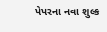પેપરના નવા શુલ્ક